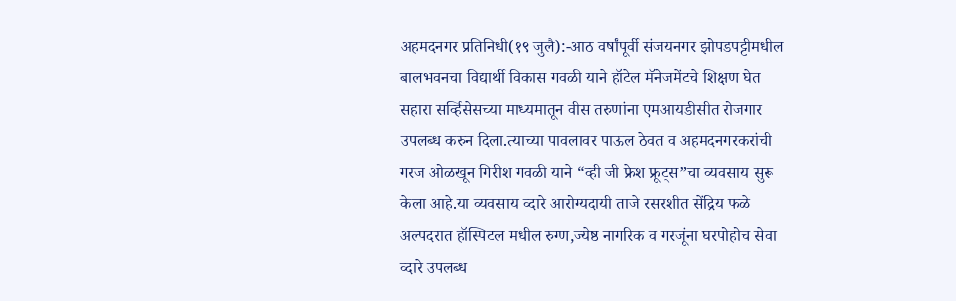अहमदनगर प्रतिनिधी(१९ जुलै):-आठ वर्षांपूर्वी संजयनगर झोपडपट्टीमधील बालभवनचा विद्यार्थी विकास गवळी याने हॉटेल मॅनेजमेंटचे शिक्षण घेत सहारा सर्व्हिसेसच्या माध्यमातून वीस तरुणांना एमआयडीसीत रोजगार उपलब्ध करुन दिला.त्याच्या पावलावर पाऊल ठेवत व अहमदनगरकरांची गरज ओळखून गिरीश गवळी याने “व्ही जी फ्रेश फ्रूट्स”चा व्यवसाय सुरू केला आहे.या व्यवसाय व्दारे आरोग्यदायी ताजे रसरशीत सेंद्रिय फळे अल्पदरात हॉस्पिटल मधील रुग्ण,ज्येष्ठ नागरिक व गरजूंना घरपोहोच सेवा व्दारे उपलब्ध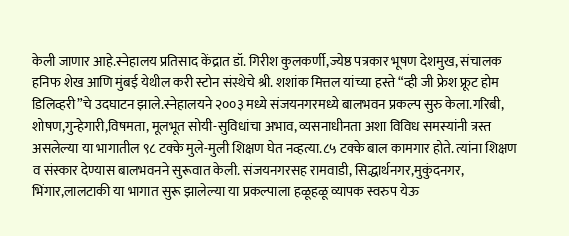केली जाणार आहे.स्नेहालय प्रतिसाद केंद्रात डॉ. गिरीश कुलकर्णी,ज्येष्ठ पत्रकार भूषण देशमुख, संचालक हनिफ शेख आणि मुंबई येथील करी स्टोन संस्थेचे श्री. शशांक मित्तल यांच्या हस्ते “व्ही जी फ्रेश फ्रूट होम डिलिव्हरी”चे उदघाटन झाले.स्नेहालयने २००३ मध्ये संजयनगरमध्ये बालभवन प्रकल्प सुरु केला.गरिबी, शोषण,गुन्हेगारी,विषमता, मूलभूत सोयी-सुविधांचा अभाव, व्यसनाधीनता अशा विविध समस्यांनी त्रस्त असलेल्या या भागातील ९८ टक्के मुले-मुली शिक्षण घेत नव्हत्या.८५ टक्के बाल कामगार होते. त्यांना शिक्षण व संस्कार देण्यास बालभवनने सुरूवात केली. संजयनगरसह रामवाडी, सिद्धार्थनगर,मुकुंदनगर, भिंगार,लालटाकी या भागात सुरू झालेल्या या प्रकल्पाला हळूहळू व्यापक स्वरुप येऊ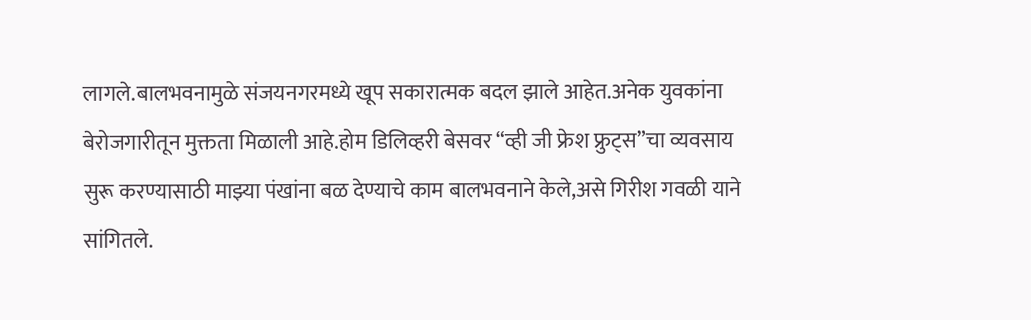लागले.बालभवनामुळे संजयनगरमध्ये खूप सकारात्मक बदल झाले आहेत.अनेक युवकांना बेरोजगारीतून मुक्तता मिळाली आहे.होम डिलिव्हरी बेसवर “व्ही जी फ्रेश फ्रुट्स”चा व्यवसाय सुरू करण्यासाठी माझ्या पंखांना बळ देण्याचे काम बालभवनाने केले,असे गिरीश गवळी याने सांगितले.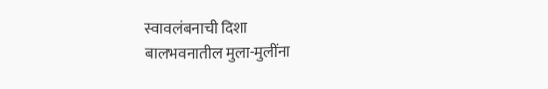स्वावलंबनाची दिशा
बालभवनातील मुला-मुलींना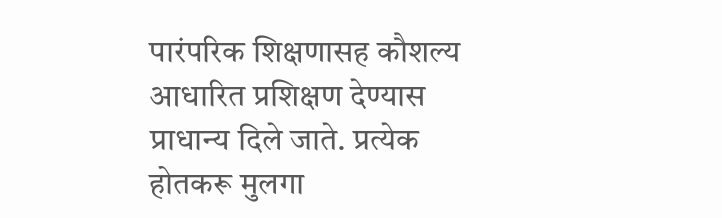पारंपरिक शिक्षणासह कौशल्य आधारित प्रशिक्षण देण्यास प्राधान्य दिले जाते. प्रत्येक होतकरू मुलगा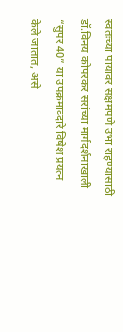स्वतःच्या पायावर सक्षमपणे उभा राहण्यासाठी डॉ.विनय कोपरकर सरांच्या मार्गदर्शनाखाली “सुपर 40” या उपक्रमाव्दारे विषेश प्रयत्न केले जातात, असे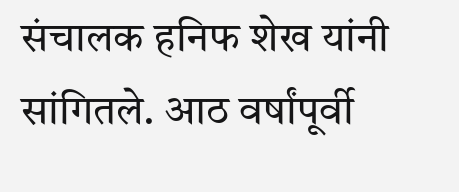संचालक हनिफ शेख यांनी सांगितले. आठ वर्षांपूर्वी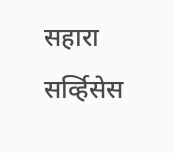सहारा सर्व्हिसेस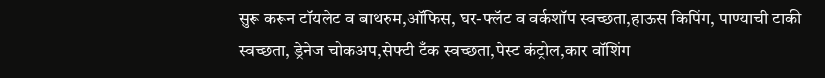सुरू करून टॉयलेट व बाथरुम,ऑफिस, घर-फ्लॅट व वर्कशॉप स्वच्छता,हाऊस किपिंग, पाण्याची टाकी स्वच्छता, ड्रेनेज चोकअप,सेफ्टी टँक स्वच्छता,पेस्ट कंट्रोल,कार वॉशिंग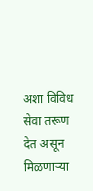अशा विविध सेवा तरूण देत असून मिळणाऱ्या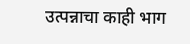उत्पन्नाचा काही भाग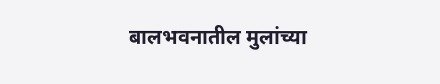बालभवनातील मुलांच्या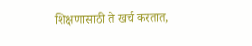शिक्षणासाठी ते खर्च करतात,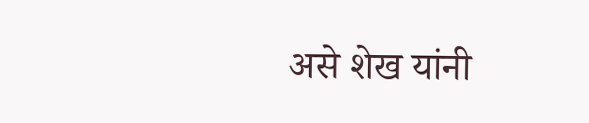असे शेख यांनी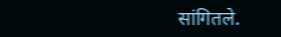सांगितले.